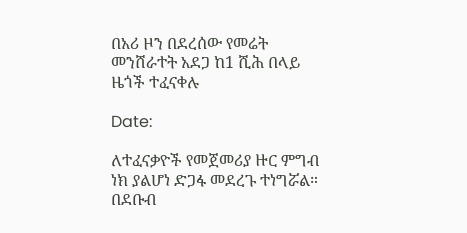በአሪ ዞን በደረሰው የመሬት መንሸራተት አደጋ ከ1 ሺሕ በላይ ዜጎች ተፈናቀሉ

Date:

ለተፈናቃዮች የመጀመሪያ ዙር ምግብ ነክ ያልሆነ ድጋፋ መደረጉ ተነግሯል። በደቡብ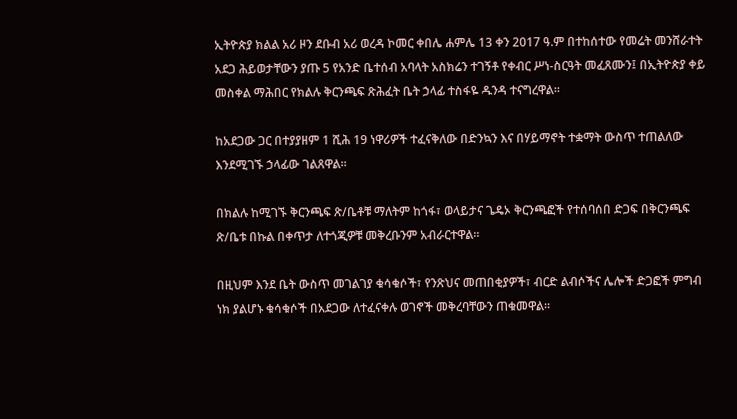ኢትዮጵያ ክልል አሪ ዞን ደቡብ አሪ ወረዳ ኮመር ቀበሌ ሐምሌ 13 ቀን 2017 ዓ.ም በተከሰተው የመሬት መንሸራተት አደጋ ሕይወታቸውን ያጡ 5 የአንድ ቤተሰብ አባላት አስክሬን ተገኝቶ የቀብር ሥነ-ስርዓት መፈጸሙን፤ በኢትዮጵያ ቀይ መስቀል ማሕበር የክልሉ ቅርንጫፍ ጽሕፈት ቤት ኃላፊ ተስፋዬ ዱንዳ ተናግረዋል።

ከአደጋው ጋር በተያያዘም 1 ሺሕ 19 ነዋሪዎች ተፈናቅለው በድንኳን እና በሃይማኖት ተቋማት ውስጥ ተጠልለው እንደሚገኙ ኃላፊው ገልጸዋል፡፡

በክልሉ ከሚገኙ ቅርንጫፍ ጽ/ቤቶቹ ማለትም ከጎፋ፣ ወላይታና ጌዴኦ ቅርንጫፎች የተሰባሰበ ድጋፍ በቅርንጫፍ ጽ/ቤቱ በኩል በቀጥታ ለተጎጂዎቹ መቅረቡንም አብራርተዋል።

በዚህም እንደ ቤት ውስጥ መገልገያ ቁሳቁሶች፣ የንጽህና መጠበቂያዎች፣ ብርድ ልብሶችና ሌሎች ድጋፎች ምግብ ነክ ያልሆኑ ቁሳቁሶች በአደጋው ለተፈናቀሉ ወገኖች መቅረባቸውን ጠቁመዋል።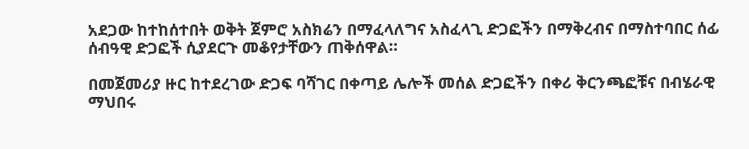አደጋው ከተከሰተበት ወቅት ጀምሮ አስክሬን በማፈላለግና አስፈላጊ ድጋፎችን በማቅረብና በማስተባበር ሰፊ ሰብዓዊ ድጋፎች ሲያደርጉ መቆየታቸውን ጠቅሰዋል።

በመጀመሪያ ዙር ከተደረገው ድጋፍ ባሻገር በቀጣይ ሌሎች መሰል ድጋፎችን በቀሪ ቅርንጫፎቹና በብሄራዊ ማህበሩ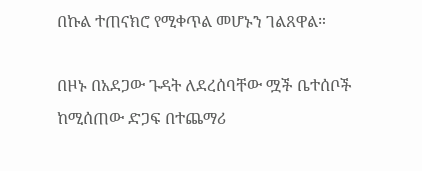በኩል ተጠናክሮ የሚቀጥል መሆኑን ገልጸዋል።

በዞኑ በአደጋው ጉዳት ለደረሰባቸው ሟች ቤተሰቦች ከሚሰጠው ድጋፍ በተጨማሪ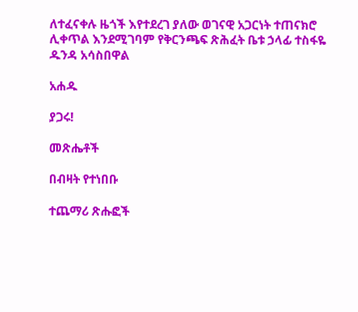ለተፈናቀሉ ዜጎች እየተደረገ ያለው ወገናዊ አጋርነት ተጠናክሮ ሊቀጥል እንደሚገባም የቅርንጫፍ ጽሕፈት ቤቱ ኃላፊ ተስፋዬ ዱንዳ አሳስበዋል

አሐዱ

ያጋሩ!

መጽሔቶች

በብዛት የተነበቡ

ተጨማሪ ጽሑፎች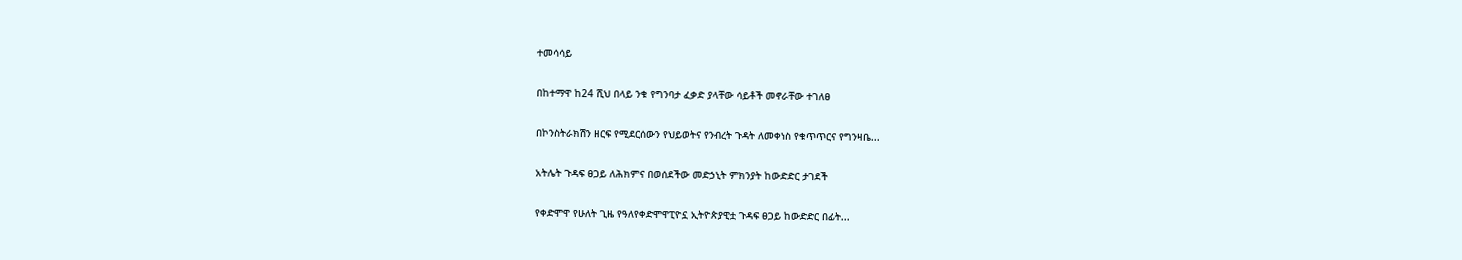ተመሳሳይ

በከተማዋ ከ24 ሺህ በላይ ንቁ የግንባታ ፈቃድ ያላቸው ሳይቶች መኖራቸው ተገለፀ

በኮንስትራክሽን ዘርፍ የሚደርሰውን የህይወትና የንብረት ጉዳት ለመቀነስ የቁጥጥርና የግንዛቤ...

አትሌት ጉዳፍ ፀጋይ ለሕክምና በወሰደችው መድኃኒት ምክንያት ከውድድር ታገደች

የቀድሞዋ የሁለት ጊዜ የዓለየቀድሞዋፒዮኗ ኢትዮጵያዊቷ ጉዳፍ ፀጋይ ከውድድር በፊት...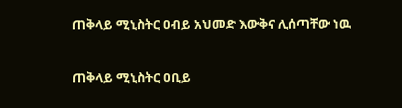ጠቅላይ ሚኒስትር ዐብይ አህመድ እውቅና ሊሰጣቸው ነዉ

ጠቅላይ ሚኒስትር ዐቢይ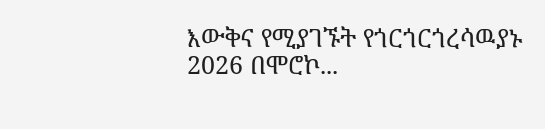እውቅና የሚያገኙት የጎርጎርጎረሳዉያኑ 2026 በሞሮኮ...